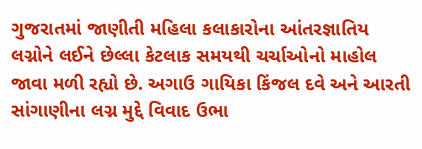ગુજરાતમાં જાણીતી મહિલા કલાકારોના આંતરજ્ઞાતિય લગ્નોને લઈને છેલ્લા કેટલાક સમયથી ચર્ચાઓનો માહોલ જાવા મળી રહ્યો છે. અગાઉ ગાયિકા કિંજલ દવે અને આરતી સાંગાણીના લગ્ન મુદ્દે વિવાદ ઉભા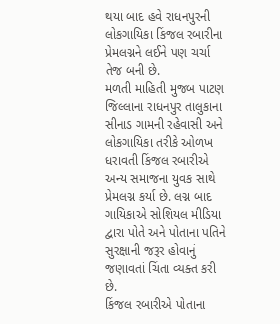થયા બાદ હવે રાધનપુરની લોકગાયિકા કિંજલ રબારીના પ્રેમલગ્નને લઈને પણ ચર્ચા તેજ બની છે.
મળતી માહિતી મુજબ પાટણ જિલ્લાના રાધનપુર તાલુકાના સીનાડ ગામની રહેવાસી અને લોકગાયિકા તરીકે ઓળખ ધરાવતી કિંજલ રબારીએ અન્ય સમાજના યુવક સાથે પ્રેમલગ્ન કર્યા છે. લગ્ન બાદ ગાયિકાએ સોશિયલ મીડિયા દ્વારા પોતે અને પોતાના પતિને સુરક્ષાની જરૂર હોવાનું જણાવતાં ચિંતા વ્યક્ત કરી છે.
કિંજલ રબારીએ પોતાના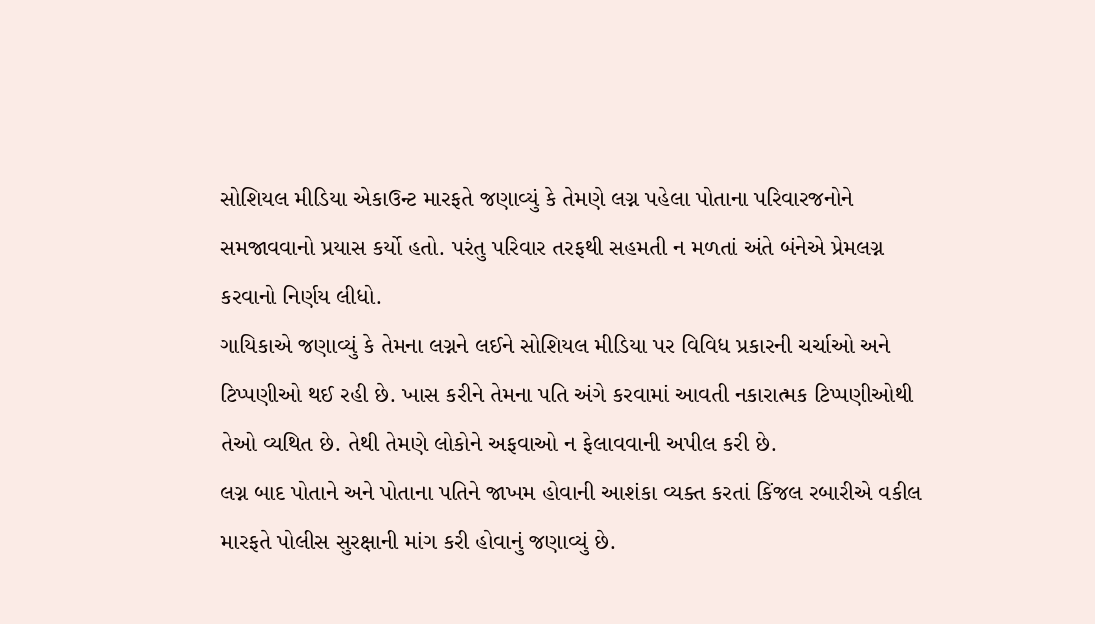સોશિયલ મીડિયા એકાઉન્ટ મારફતે જણાવ્યું કે તેમણે લગ્ન પહેલા પોતાના પરિવારજનોને સમજાવવાનો પ્રયાસ કર્યો હતો. પરંતુ પરિવાર તરફથી સહમતી ન મળતાં અંતે બંનેએ પ્રેમલગ્ન કરવાનો નિર્ણય લીધો.
ગાયિકાએ જણાવ્યું કે તેમના લગ્નને લઈને સોશિયલ મીડિયા પર વિવિધ પ્રકારની ચર્ચાઓ અને ટિપ્પણીઓ થઈ રહી છે. ખાસ કરીને તેમના પતિ અંગે કરવામાં આવતી નકારાત્મક ટિપ્પણીઓથી તેઓ વ્યથિત છે. તેથી તેમણે લોકોને અફવાઓ ન ફેલાવવાની અપીલ કરી છે.
લગ્ન બાદ પોતાને અને પોતાના પતિને જાખમ હોવાની આશંકા વ્યક્ત કરતાં કિંજલ રબારીએ વકીલ મારફતે પોલીસ સુરક્ષાની માંગ કરી હોવાનું જણાવ્યું છે.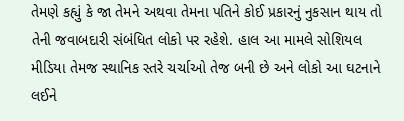તેમણે કહ્યું કે જા તેમને અથવા તેમના પતિને કોઈ પ્રકારનું નુકસાન થાય તો તેની જવાબદારી સંબંધિત લોકો પર રહેશે. હાલ આ મામલે સોશિયલ મીડિયા તેમજ સ્થાનિક સ્તરે ચર્ચાઓ તેજ બની છે અને લોકો આ ઘટનાને લઈને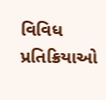વિવિધ પ્રતિક્રિયાઓ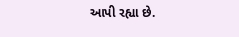આપી રહ્યા છે.